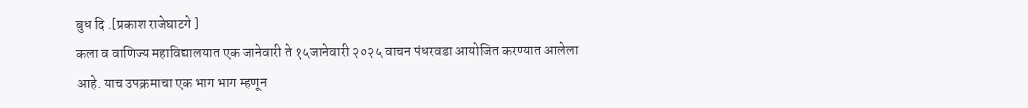बुध दि .[प्रकाश राजेघाटगे ]
कला व वाणिज्य महाविद्यालयात एक जानेवारी ते १५जानेवारी २०२५ वाचन पंधरवडा आयोजित करण्यात आलेला आहे. याच उपक्रमाचा एक भाग भाग म्हणून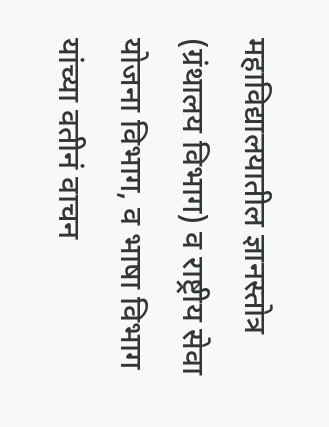महाविद्यालयातील ज्ञानस्तोत्र (ग्रंथालय विभाग) व राष्ट्रीय सेवा योजना विभाग, व भाषा विभाग यांच्या वतीनं वाचन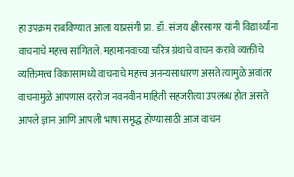हा उपक्रम राबविण्यात आला याप्रसंगी प्रा. डॉ. संजय क्षीरसागर यांनी विद्यार्थ्यांना वाचनाचे महत्त्व सांगितले. महामानवाच्या चरित्र ग्रंथाचे वाचन करावे व्यक्तींचे व्यक्तिमत्त्व विकासामध्ये वाचनाचे महत्त्व अनन्यसाधारण असते त्यामुळे अवांतर वाचनामुळे आपणास दररोज नवनवीन माहिती सहजरीत्या उपलब्ध होत असते आपले ज्ञान आणि आपली भाषा समृद्ध होण्यासाठी आज वाचन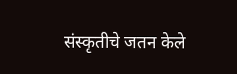संस्कृतीचे जतन केले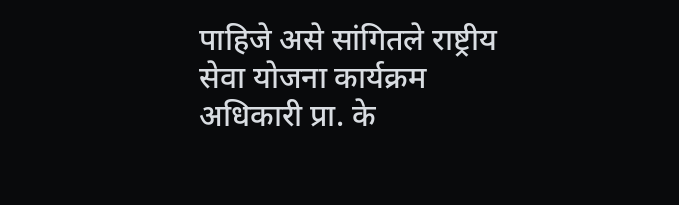पाहिजे असे सांगितले राष्ट्रीय सेवा योजना कार्यक्रम अधिकारी प्रा. के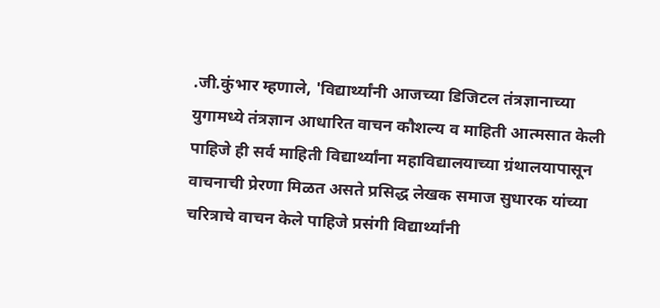.जी.कुंभार म्हणाले, 'विद्यार्थ्यांनी आजच्या डिजिटल तंत्रज्ञानाच्या युगामध्ये तंत्रज्ञान आधारित वाचन कौशल्य व माहिती आत्मसात केली पाहिजे ही सर्व माहिती विद्यार्थ्यांना महाविद्यालयाच्या ग्रंथालयापासून वाचनाची प्रेरणा मिळत असते प्रसिद्ध लेखक समाज सुधारक यांच्या चरित्राचे वाचन केले पाहिजे प्रसंगी विद्यार्थ्यांनी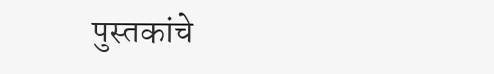पुस्तकांचे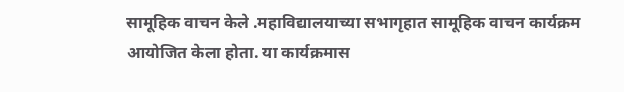सामूहिक वाचन केले .महाविद्यालयाच्या सभागृहात सामूहिक वाचन कार्यक्रम आयोजित केला होता. या कार्यक्रमास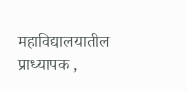महाविद्यालयातील प्राध्यापक ,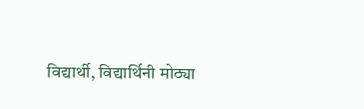विद्यार्थी, विद्यार्थिनी मोठ्या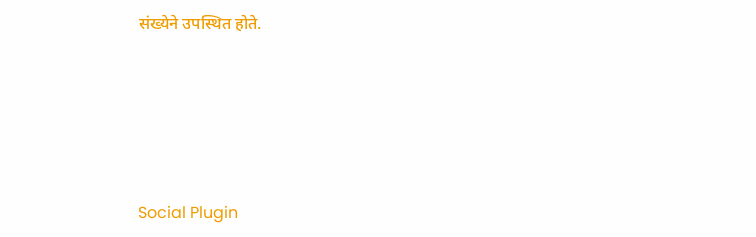संख्येने उपस्थित होते.





Social Plugin